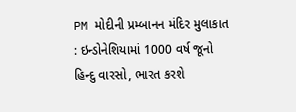PM મોદીની પ્રમ્બાનન મંદિર મુલાકાત : ઇન્ડોનેશિયામાં 1000 વર્ષ જૂનો હિન્દુ વારસો, ભારત કરશે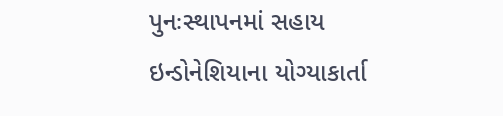પુનઃસ્થાપનમાં સહાય
ઇન્ડોનેશિયાના યોગ્યાકાર્તા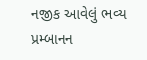નજીક આવેલું ભવ્ય પ્રમ્બાનન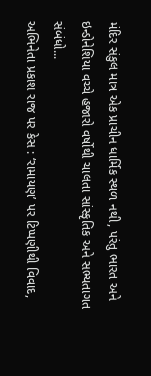મંદિર સંકુલ માત્ર એક પ્રાચીન ધાર્મિક સ્થળ નથી, પરંતુ ભારત અને ઇન્ડોનેશિયા વચ્ચે હજારો વર્ષોથી ચાલતા સાંસ્કૃતિક અને સભ્યતાગત સંબંધો...
અભિનેતા પ્રકાશ રાજ પર કેસ : ‘રામાયણ’ પર ટિપ્પણીથી વિવાદ,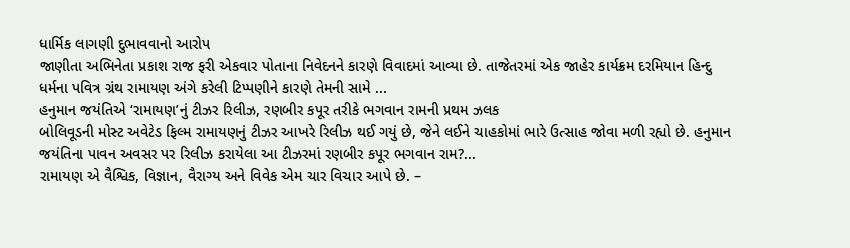ધાર્મિક લાગણી દુભાવવાનો આરોપ
જાણીતા અભિનેતા પ્રકાશ રાજ ફરી એકવાર પોતાના નિવેદનને કારણે વિવાદમાં આવ્યા છે. તાજેતરમાં એક જાહેર કાર્યક્રમ દરમિયાન હિન્દુ ધર્મના પવિત્ર ગ્રંથ રામાયણ અંગે કરેલી ટિપ્પણીને કારણે તેમની સામે ...
હનુમાન જયંતિએ ‘રામાયણ’નું ટીઝર રિલીઝ, રણબીર કપૂર તરીકે ભગવાન રામની પ્રથમ ઝલક
બોલિવૂડની મોસ્ટ અવેટેડ ફિલ્મ રામાયણનું ટીઝર આખરે રિલીઝ થઈ ગયું છે, જેને લઈને ચાહકોમાં ભારે ઉત્સાહ જોવા મળી રહ્યો છે. હનુમાન જયંતિના પાવન અવસર પર રિલીઝ કરાયેલા આ ટીઝરમાં રણબીર કપૂર ભગવાન રામ?...
રામાયણ એ વૈશ્વિક, વિજ્ઞાન, વૈરાગ્ય અને વિવેક એમ ચાર વિચાર આપે છે. –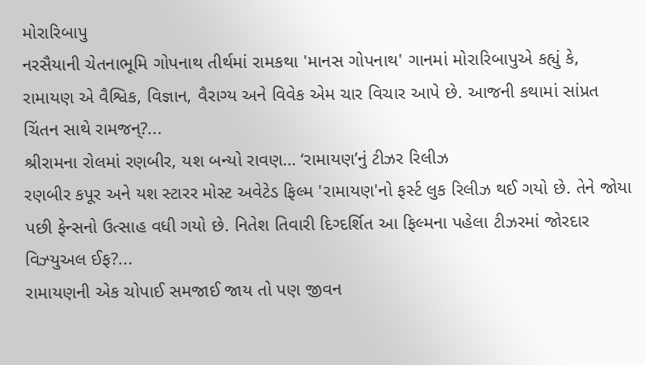મોરારિબાપુ
નરસૈયાની ચેતનાભૂમિ ગોપનાથ તીર્થમાં રામકથા 'માનસ ગોપનાથ' ગાનમાં મોરારિબાપુએ કહ્યું કે, રામાયણ એ વૈશ્વિક, વિજ્ઞાન, વૈરાગ્ય અને વિવેક એમ ચાર વિચાર આપે છે. આજની કથામાં સાંપ્રત ચિંતન સાથે રામજન્?...
શ્રીરામના રોલમાં રણબીર, યશ બન્યો રાવણ… ‘રામાયણ’નું ટીઝર રિલીઝ
રણબીર કપૂર અને યશ સ્ટારર મોસ્ટ અવેટેડ ફિલ્મ 'રામાયણ'નો ફર્સ્ટ લુક રિલીઝ થઈ ગયો છે. તેને જોયા પછી ફેન્સનો ઉત્સાહ વધી ગયો છે. નિતેશ તિવારી દિગ્દર્શિત આ ફિલ્મના પહેલા ટીઝરમાં જોરદાર વિઝ્યુઅલ ઈફ?...
રામાયણની એક ચોપાઈ સમજાઈ જાય તો પણ જીવન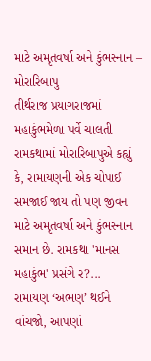માટે અમૃતવર્ષા અને કુંભસ્નાન – મોરારિબાપુ
તીર્થરાજ પ્રયાગરાજમાં મહાકુંભમેળા પર્વે ચાલતી રામકથામાં મોરારિબાપુએ કહ્યું કે, રામાયણની એક ચોપાઈ સમજાઈ જાય તો પણ જીવન માટે અમૃતવર્ષા અને કુંભસ્નાન સમાન છે. રામકથા 'માનસ મહાકુંભ' પ્રસંગે ર?...
રામાયણ ‘અભણ’ થઈને વાંચજો, આપણાં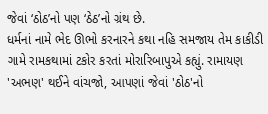જેવાં ‘ઠોઠ’નો પણ ‘ઠેઠ’નો ગ્રંથ છે.
ધર્મનાં નામે ભેદ ઊભો કરનારને કથા નહિ સમજાય તેમ કાકીડી ગામે રામકથામાં ટકોર કરતાં મોરારિબાપુએ કહ્યું. રામાયણ 'અભણ' થઈને વાંચજો, આપણાં જેવાં 'ઠોઠ'નો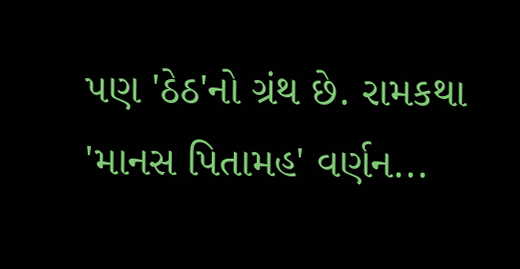પણ 'ઠેઠ'નો ગ્રંથ છે. રામકથા 'માનસ પિતામહ' વર્ણન...